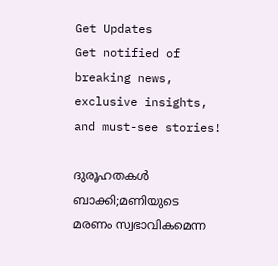Get Updates
Get notified of breaking news, exclusive insights, and must-see stories!

ദുരൂഹതകള്‍ ബാക്കി;മണിയുടെ മരണം സ്വഭാവികമെന്ന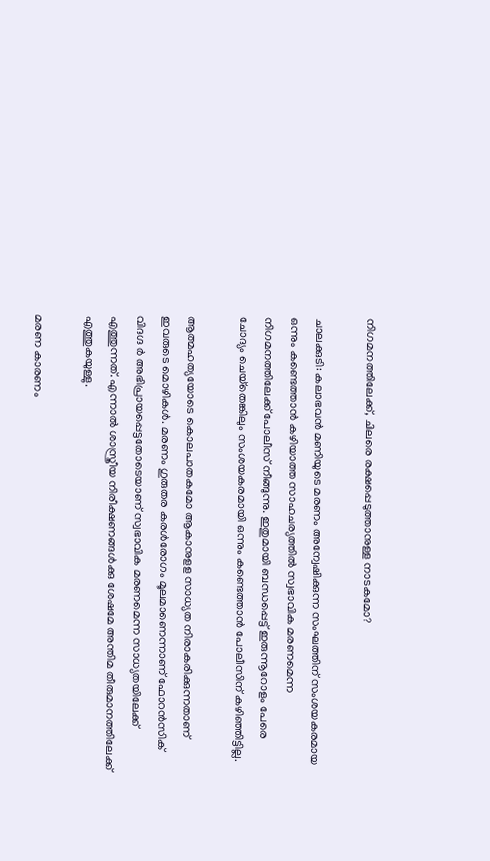നിഗമനത്തിലേക്ക്, ചിലരെ രക്ഷപ്പെടുത്താനുള്ള നാടകമോ?

ചാലക്കുടി: കലാഭവന്‍ മണിയുടെ മരണം അന്വേഷിക്കുന്ന സംഘത്തിന് സംശയകരമായ ഒന്നും കണ്ടെത്താന്‍ കഴിയാത്ത സാഹചര്യത്തില്‍ സ്വഭാവിക മരണമെന്ന നിഗമനത്തിലേക്ക് പോലീസ് നീങ്ങുന്നു. ഇതുമായി ബന്ധപ്പെട്ട് ഇരുന്നൂറോളം പേരെ ചോദ്യം ചെയ്‌തെങ്കിലും സംശയകരമായി ഒന്നും കണ്ടെത്താന്‍ പോലീസിന് കഴിഞ്ഞിട്ടില്ല.

ആത്മഹത്യയോടെ കൊലപാതകമോ ആകാനുളള സാധ്യത നിരാകരിക്കുന്നതാണ് ഇവരുടെ മൊഴികള്‍. മരണം ഗുരുതര കരള്‍രോഗം മൂലമാണെന്നാണ് ഫോറന്‍സിക് വിദഗ്ദ ര്‍ അഭിപ്രായപ്പെട്ടതോടെയാണ് സ്വഭാവിക മരണമെന്ന സാധ്യതയിലേക്ക് എത്തുന്നത്. എന്നാല്‍ ശാസ്ത്രീയ നിരീക്ഷണങ്ങള്‍ക്കു ശേഷമേ അന്തിമ തീരുമാനത്തിലേക്ക് എത്തുകയുള്ളു.

മരണ കാരണം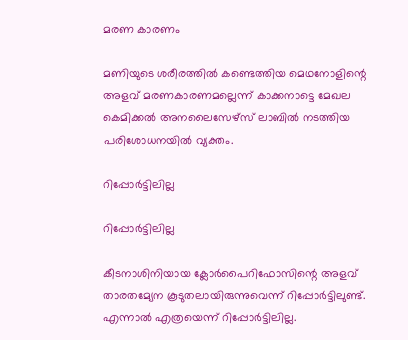മരണ കാരണം

മണിയുടെ ശരീരത്തില്‍ കണ്ടെത്തിയ മെഥനോളിന്റെ അളവ് മരണകാരണമല്ലെന്ന് കാക്കനാട്ടെ മേഖല കെമിക്കല്‍ അനലൈസേഴ്‌സ് ലാബില്‍ നടത്തിയ പരിശോധനയില്‍ വ്യക്തം.

റിപ്പോര്‍ട്ടിലില്ല

റിപ്പോര്‍ട്ടിലില്ല

കീടനാശിനിയായ ക്ലോര്‍പൈറിഫോസിന്റെ അളവ് താരതമ്യേന കൂടുതലായിരുന്നുവെന്ന് റിപ്പോര്‍ട്ടിലുണ്ട്. എന്നാല്‍ എത്രയെന്ന് റിപ്പോര്‍ട്ടിലില്ല.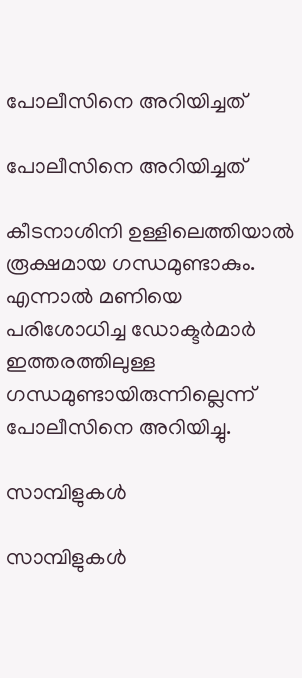പോലീസിനെ അറിയിച്ചത്

പോലീസിനെ അറിയിച്ചത്

കീടനാശിനി ഉള്ളിലെത്തിയാല്‍ രൂക്ഷമായ ഗന്ധമുണ്ടാകും. എന്നാല്‍ മണിയെ പരിശോധിച്ച ഡോക്ടര്‍മാര്‍ ഇത്തരത്തിലുള്ള ഗന്ധമുണ്ടായിരുന്നില്ലെന്ന് പോലീസിനെ അറിയിച്ചു.

സാമ്പിളുകള്‍

സാമ്പിളുകള്‍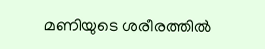മണിയുടെ ശരീരത്തില്‍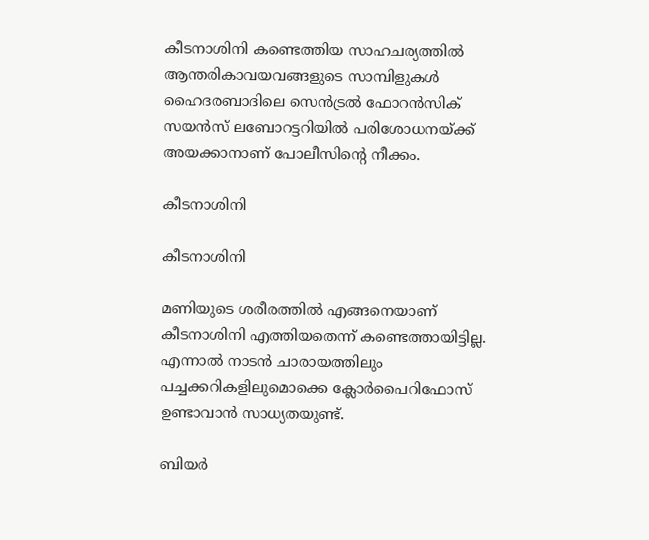കീടനാശിനി കണ്ടെത്തിയ സാഹചര്യത്തില്‍ ആന്തരികാവയവങ്ങളുടെ സാമ്പിളുകള്‍ ഹൈദരബാദിലെ സെന്‍ട്രല്‍ ഫോറന്‍സിക് സയന്‍സ് ലബോറട്ടറിയില്‍ പരിശോധനയ്ക്ക് അയക്കാനാണ് പോലീസിന്റെ നീക്കം.

കീടനാശിനി

കീടനാശിനി

മണിയുടെ ശരീരത്തില്‍ എങ്ങനെയാണ് കീടനാശിനി എത്തിയതെന്ന് കണ്ടെത്തായിട്ടില്ല. എന്നാല്‍ നാടന്‍ ചാരായത്തിലും പച്ചക്കറികളിലുമൊക്കെ ക്ലോര്‍പൈറിഫോസ് ഉണ്ടാവാന്‍ സാധ്യതയുണ്ട്.

ബിയര്‍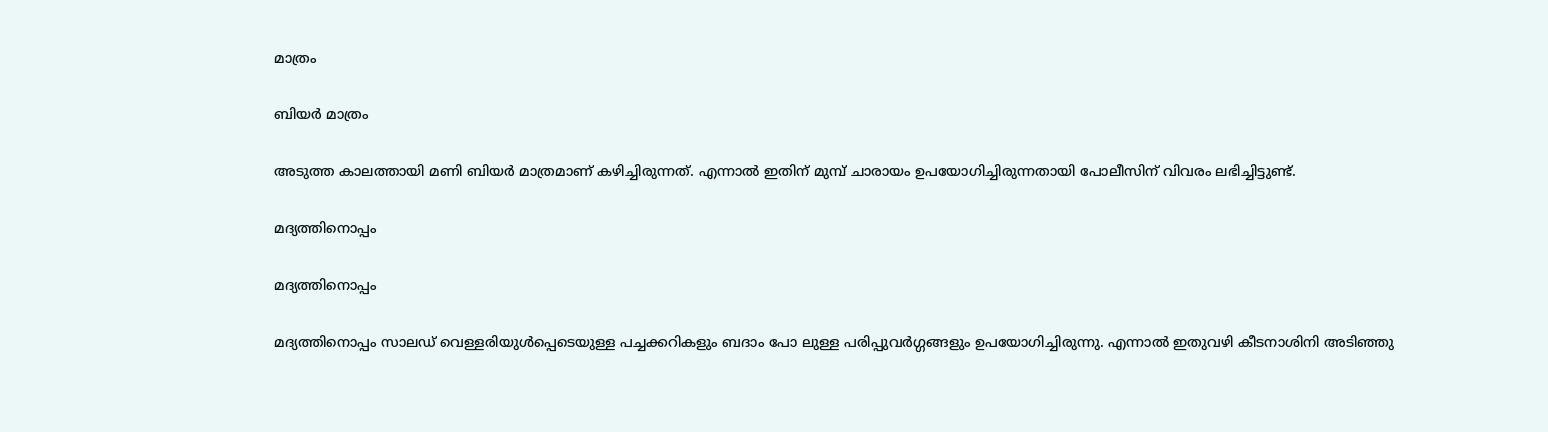മാത്രം

ബിയര്‍ മാത്രം

അടുത്ത കാലത്തായി മണി ബിയര്‍ മാത്രമാണ് കഴിച്ചിരുന്നത്. എന്നാല്‍ ഇതിന് മുമ്പ് ചാരായം ഉപയോഗിച്ചിരുന്നതായി പോലീസിന് വിവരം ലഭിച്ചിട്ടുണ്ട്.

മദ്യത്തിനൊപ്പം

മദ്യത്തിനൊപ്പം

മദ്യത്തിനൊപ്പം സാലഡ് വെള്ളരിയുള്‍പ്പെടെയുള്ള പച്ചക്കറികളും ബദാം പോ ലുള്ള പരിപ്പുവര്‍ഗ്ഗങ്ങളും ഉപയോഗിച്ചിരുന്നു. എന്നാല്‍ ഇതുവഴി കീടനാശിനി അടിഞ്ഞു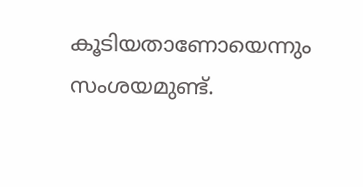കൂടിയതാണോയെന്നും സംശയമുണ്ട്.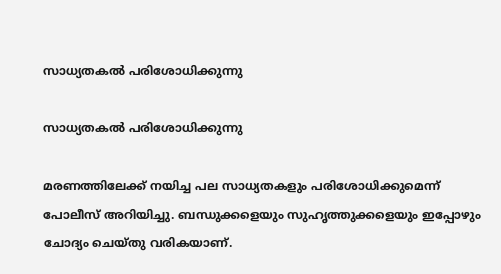സാധ്യതകല്‍ പരിശോധിക്കുന്നു

സാധ്യതകല്‍ പരിശോധിക്കുന്നു

മരണത്തിലേക്ക് നയിച്ച പല സാധ്യതകളും പരിശോധിക്കുമെന്ന് പോലീസ് അറിയിച്ചു. ബന്ധുക്കളെയും സുഹൃത്തുക്കളെയും ഇപ്പോഴും ചോദ്യം ചെയ്തു വരികയാണ്.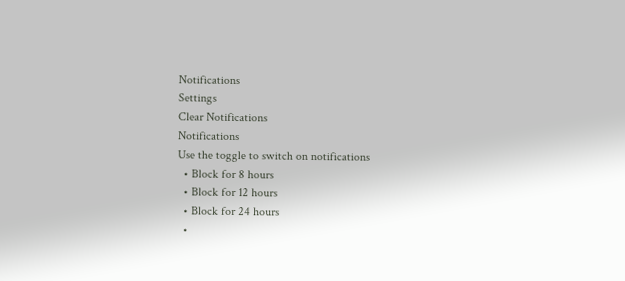Notifications
Settings
Clear Notifications
Notifications
Use the toggle to switch on notifications
  • Block for 8 hours
  • Block for 12 hours
  • Block for 24 hours
  •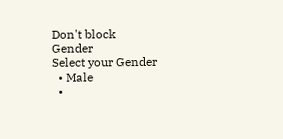Don't block
Gender
Select your Gender
  • Male
  •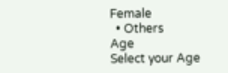Female
  • Others
Age
Select your Age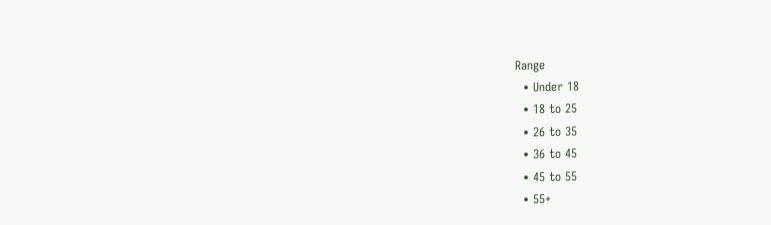Range
  • Under 18
  • 18 to 25
  • 26 to 35
  • 36 to 45
  • 45 to 55
  • 55+